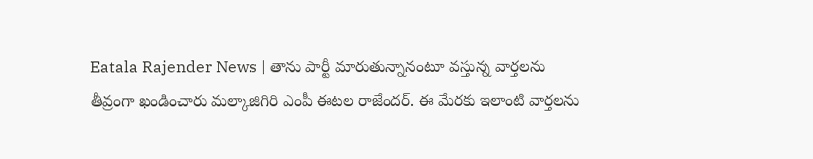Eatala Rajender News | తాను పార్టీ మారుతున్నానంటూ వస్తున్న వార్తలను తీవ్రంగా ఖండించారు మల్కాజిగిరి ఎంపీ ఈటల రాజేందర్. ఈ మేరకు ఇలాంటి వార్తలను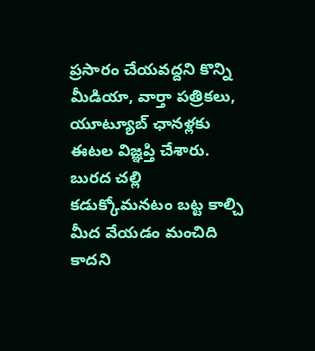ప్రసారం చేయవద్దని కొన్ని మీడియా, వార్తా పత్రికలు, యూట్యూబ్ ఛానళ్లకు ఈటల విజ్ఞప్తి చేశారు.
బురద చల్లి కడుక్కోమనటం బట్ట కాల్చి మీద వేయడం మంచిది కాదని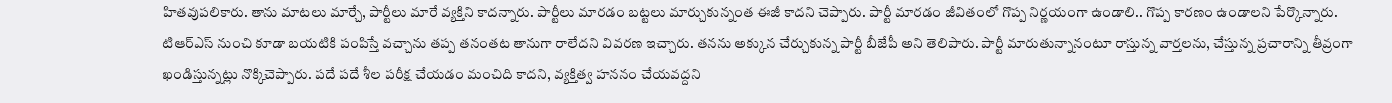హితవుపలికారు. తాను మాటలు మార్చే, పార్టీలు మారే వ్యక్తిని కాదన్నారు. పార్టీలు మారడం బట్టలు మార్చుకున్నంత ఈజీ కాదని చెప్పారు. పార్టీ మారడం జీవితంలో గొప్ప నిర్ణయంగా ఉండాలి.. గొప్ప కారణం ఉండాలని పేర్కొన్నారు.
టిఆర్ఎస్ నుంచి కూడా బయటికి పంపిస్తే వచ్చాను తప్ప తనంతట తానుగా రాలేదని వివరణ ఇచ్చారు. తనను అక్కున చేర్చుకున్న పార్టీ బీజేపీ అని తెలిపారు. పార్టీ మారుతున్నానంటూ రాస్తున్న వార్తలను, చేస్తున్న ప్రచారాన్ని తీవ్రంగా ఖండిస్తున్నట్లు నొక్కిచెప్పారు. పదే పదే శీల పరీక్ష చేయడం మంచిది కాదని, వ్యక్తిత్వ హననం చేయవద్దని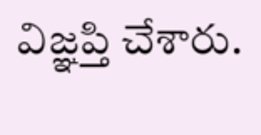విజ్ఞప్తి చేశారు.